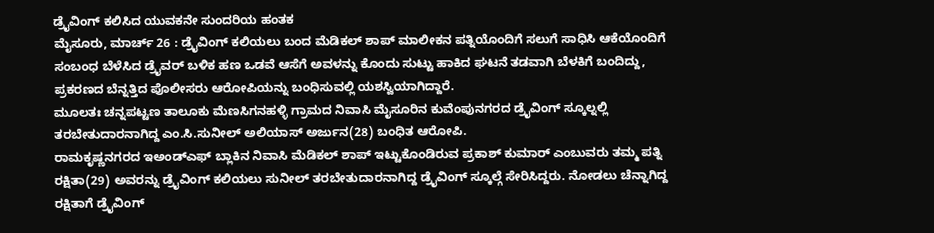ಡ್ರೈವಿಂಗ್ ಕಲಿಸಿದ ಯುವಕನೇ ಸುಂದರಿಯ ಹಂತಕ
ಮೈಸೂರು, ಮಾರ್ಚ್ 26 : ಡ್ರೈವಿಂಗ್ ಕಲಿಯಲು ಬಂದ ಮೆಡಿಕಲ್ ಶಾಪ್ ಮಾಲೀಕನ ಪತ್ನಿಯೊಂದಿಗೆ ಸಲುಗೆ ಸಾಧಿಸಿ ಆಕೆಯೊಂದಿಗೆ ಸಂಬಂಧ ಬೆಳೆಸಿದ ಡ್ರೈವರ್ ಬಳಿಕ ಹಣ ಒಡವೆ ಆಸೆಗೆ ಅವಳನ್ನು ಕೊಂದು ಸುಟ್ಟು ಹಾಕಿದ ಘಟನೆ ತಡವಾಗಿ ಬೆಳಕಿಗೆ ಬಂದಿದ್ದು, ಪ್ರಕರಣದ ಬೆನ್ನತ್ತಿದ ಪೊಲೀಸರು ಆರೋಪಿಯನ್ನು ಬಂಧಿಸುವಲ್ಲಿ ಯಶಸ್ವಿಯಾಗಿದ್ದಾರೆ.
ಮೂಲತಃ ಚನ್ನಪಟ್ಟಣ ತಾಲೂಕು ಮೆಣಸಿಗನಹಳ್ಳಿ ಗ್ರಾಮದ ನಿವಾಸಿ ಮೈಸೂರಿನ ಕುವೆಂಪುನಗರದ ಡ್ರೈವಿಂಗ್ ಸ್ಕೂಲ್ನಲ್ಲಿ ತರಬೇತುದಾರನಾಗಿದ್ದ ಎಂ.ಸಿ.ಸುನೀಲ್ ಅಲಿಯಾಸ್ ಅರ್ಜುನ(28) ಬಂಧಿತ ಆರೋಪಿ.
ರಾಮಕೃಷ್ಣನಗರದ ಇಅಂಡ್ಎಫ್ ಬ್ಲಾಕಿನ ನಿವಾಸಿ ಮೆಡಿಕಲ್ ಶಾಪ್ ಇಟ್ಟುಕೊಂಡಿರುವ ಪ್ರಕಾಶ್ ಕುಮಾರ್ ಎಂಬುವರು ತಮ್ಮ ಪತ್ನಿ ರಕ್ಷಿತಾ(29) ಅವರನ್ನು ಡ್ರೈವಿಂಗ್ ಕಲಿಯಲು ಸುನೀಲ್ ತರಬೇತುದಾರನಾಗಿದ್ದ ಡ್ರೈವಿಂಗ್ ಸ್ಕೂಲ್ಗೆ ಸೇರಿಸಿದ್ದರು. ನೋಡಲು ಚೆನ್ನಾಗಿದ್ದ ರಕ್ಷಿತಾಗೆ ಡ್ರೈವಿಂಗ್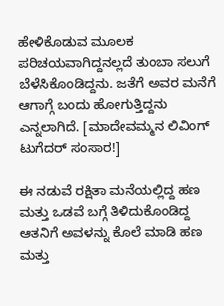ಹೇಳಿಕೊಡುವ ಮೂಲಕ ಪರಿಚಯವಾಗಿದ್ದನಲ್ಲದೆ ತುಂಬಾ ಸಲುಗೆ ಬೆಳೆಸಿಕೊಂಡಿದ್ದನು. ಜತೆಗೆ ಅವರ ಮನೆಗೆ ಆಗಾಗ್ಗೆ ಬಂದು ಹೋಗುತ್ತಿದ್ದನು ಎನ್ನಲಾಗಿದೆ. [ಮಾದೇವಮ್ಮನ ಲಿವಿಂಗ್ ಟುಗೆದರ್ ಸಂಸಾರ!]

ಈ ನಡುವೆ ರಕ್ಷಿತಾ ಮನೆಯಲ್ಲಿದ್ದ ಹಣ ಮತ್ತು ಒಡವೆ ಬಗ್ಗೆ ತಿಳಿದುಕೊಂಡಿದ್ದ ಆತನಿಗೆ ಅವಳನ್ನು ಕೊಲೆ ಮಾಡಿ ಹಣ ಮತ್ತು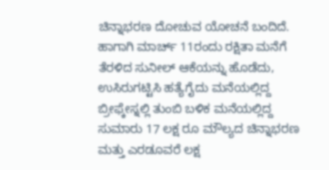ಚಿನ್ನಾಭರಣ ದೋಚುವ ಯೋಚನೆ ಬಂದಿದೆ. ಹಾಗಾಗಿ ಮಾರ್ಚ್ 11ರಂದು ರಕ್ಷಿತಾ ಮನೆಗೆ ತೆರಳಿದ ಸುನೀಲ್ ಆಕೆಯನ್ನು ಹೊಡೆದು, ಉಸಿರುಗಟ್ಟಿಸಿ ಹತ್ಯೆಗೈದು ಮನೆಯಲ್ಲಿದ್ದ ಬ್ರೀಫ್ಕೇಸ್ನಲ್ಲಿ ತುಂಬಿ ಬಳಿಕ ಮನೆಯಲ್ಲಿದ್ದ ಸುಮಾರು 17 ಲಕ್ಷ ರೂ ಮೌಲ್ಯದ ಚಿನ್ನಾಭರಣ ಮತ್ತು ಎರಡೂವರೆ ಲಕ್ಷ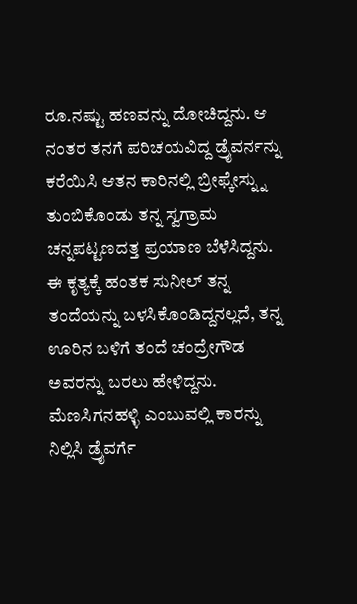ರೂ.ನಷ್ಟು ಹಣವನ್ನು ದೋಚಿದ್ದನು. ಆ ನಂತರ ತನಗೆ ಪರಿಚಯವಿದ್ದ ಡ್ರೈವರ್ನನ್ನು ಕರೆಯಿಸಿ ಆತನ ಕಾರಿನಲ್ಲಿ ಬ್ರೀಫ್ಕೇಸ್ನ್ನು ತುಂಬಿಕೊಂಡು ತನ್ನ ಸ್ವಗ್ರಾಮ ಚನ್ನಪಟ್ಟಣದತ್ತ ಪ್ರಯಾಣ ಬೆಳೆಸಿದ್ದನು.
ಈ ಕೃತ್ಯಕ್ಕೆ ಹಂತಕ ಸುನೀಲ್ ತನ್ನ ತಂದೆಯನ್ನು ಬಳಸಿಕೊಂಡಿದ್ದನಲ್ಲದೆ, ತನ್ನ ಊರಿನ ಬಳಿಗೆ ತಂದೆ ಚಂದ್ರೇಗೌಡ ಅವರನ್ನು ಬರಲು ಹೇಳಿದ್ದನು. ಮೆಣಸಿಗನಹಳ್ಳಿ ಎಂಬುವಲ್ಲಿ ಕಾರನ್ನು ನಿಲ್ಲಿಸಿ ಡ್ರೈವರ್ಗೆ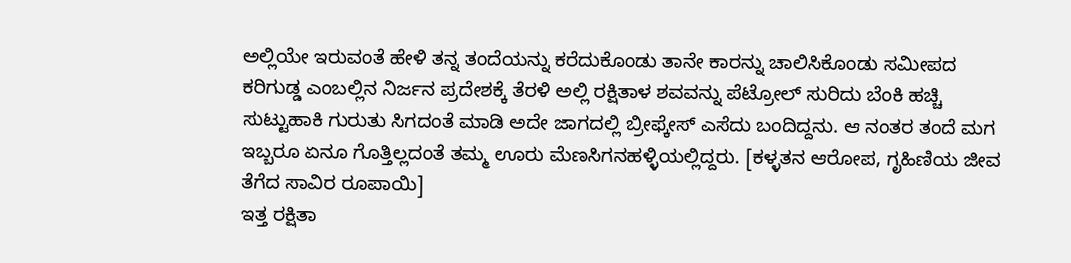ಅಲ್ಲಿಯೇ ಇರುವಂತೆ ಹೇಳಿ ತನ್ನ ತಂದೆಯನ್ನು ಕರೆದುಕೊಂಡು ತಾನೇ ಕಾರನ್ನು ಚಾಲಿಸಿಕೊಂಡು ಸಮೀಪದ ಕರಿಗುಡ್ಡ ಎಂಬಲ್ಲಿನ ನಿರ್ಜನ ಪ್ರದೇಶಕ್ಕೆ ತೆರಳಿ ಅಲ್ಲಿ ರಕ್ಷಿತಾಳ ಶವವನ್ನು ಪೆಟ್ರೋಲ್ ಸುರಿದು ಬೆಂಕಿ ಹಚ್ಚಿ ಸುಟ್ಟುಹಾಕಿ ಗುರುತು ಸಿಗದಂತೆ ಮಾಡಿ ಅದೇ ಜಾಗದಲ್ಲಿ ಬ್ರೀಫ್ಕೇಸ್ ಎಸೆದು ಬಂದಿದ್ದನು. ಆ ನಂತರ ತಂದೆ ಮಗ ಇಬ್ಬರೂ ಏನೂ ಗೊತ್ತಿಲ್ಲದಂತೆ ತಮ್ಮ ಊರು ಮೆಣಸಿಗನಹಳ್ಳಿಯಲ್ಲಿದ್ದರು. [ಕಳ್ಳತನ ಆರೋಪ, ಗೃಹಿಣಿಯ ಜೀವ ತೆಗೆದ ಸಾವಿರ ರೂಪಾಯಿ]
ಇತ್ತ ರಕ್ಷಿತಾ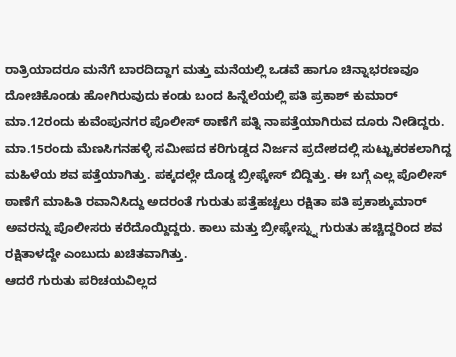ರಾತ್ರಿಯಾದರೂ ಮನೆಗೆ ಬಾರದಿದ್ದಾಗ ಮತ್ತು ಮನೆಯಲ್ಲಿ ಒಡವೆ ಹಾಗೂ ಚಿನ್ನಾಭರಣವೂ ದೋಚಿಕೊಂಡು ಹೋಗಿರುವುದು ಕಂಡು ಬಂದ ಹಿನ್ನೆಲೆಯಲ್ಲಿ ಪತಿ ಪ್ರಕಾಶ್ ಕುಮಾರ್ ಮಾ.12ರಂದು ಕುವೆಂಪುನಗರ ಪೊಲೀಸ್ ಠಾಣೆಗೆ ಪತ್ನಿ ನಾಪತ್ತೆಯಾಗಿರುವ ದೂರು ನೀಡಿದ್ದರು.
ಮಾ.15ರಂದು ಮೆಣಸಿಗನಹಳ್ಳಿ ಸಮೀಪದ ಕರಿಗುಡ್ಡದ ನಿರ್ಜನ ಪ್ರದೇಶದಲ್ಲಿ ಸುಟ್ಟುಕರಕಲಾಗಿದ್ದ ಮಹಿಳೆಯ ಶವ ಪತ್ತೆಯಾಗಿತ್ತು. ಪಕ್ಕದಲ್ಲೇ ದೊಡ್ಡ ಬ್ರೀಫ್ಕೇಸ್ ಬಿದ್ದಿತ್ತು. ಈ ಬಗ್ಗೆ ಎಲ್ಲ ಪೊಲೀಸ್ ಠಾಣೆಗೆ ಮಾಹಿತಿ ರವಾನಿಸಿದ್ದು ಅದರಂತೆ ಗುರುತು ಪತ್ತೆಹಚ್ಚಲು ರಕ್ಷಿತಾ ಪತಿ ಪ್ರಕಾಶ್ಕುಮಾರ್ ಅವರನ್ನು ಪೊಲೀಸರು ಕರೆದೊಯ್ದಿದ್ದರು. ಕಾಲು ಮತ್ತು ಬ್ರೀಫ್ಕೇಸ್ನ್ನು ಗುರುತು ಹಚ್ಚಿದ್ದರಿಂದ ಶವ ರಕ್ಷಿತಾಳದ್ದೇ ಎಂಬುದು ಖಚಿತವಾಗಿತ್ತು.
ಆದರೆ ಗುರುತು ಪರಿಚಯವಿಲ್ಲದ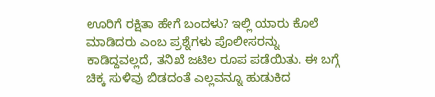ಊರಿಗೆ ರಕ್ಷಿತಾ ಹೇಗೆ ಬಂದಳು? ಇಲ್ಲಿ ಯಾರು ಕೊಲೆ ಮಾಡಿದರು ಎಂಬ ಪ್ರಶ್ನೆಗಳು ಪೊಲೀಸರನ್ನು ಕಾಡಿದ್ದವಲ್ಲದೆ, ತನಿಖೆ ಜಟಿಲ ರೂಪ ಪಡೆಯಿತು. ಈ ಬಗ್ಗೆ ಚಿಕ್ಕ ಸುಳಿವು ಬಿಡದಂತೆ ಎಲ್ಲವನ್ನೂ ಹುಡುಕಿದ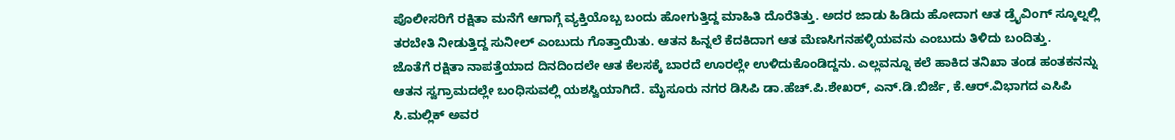ಪೊಲೀಸರಿಗೆ ರಕ್ಷಿತಾ ಮನೆಗೆ ಆಗಾಗ್ಗೆ ವ್ಯಕ್ತಿಯೊಬ್ಬ ಬಂದು ಹೋಗುತ್ತಿದ್ದ ಮಾಹಿತಿ ದೊರೆತಿತ್ತು. ಅದರ ಜಾಡು ಹಿಡಿದು ಹೋದಾಗ ಆತ ಡ್ರೈವಿಂಗ್ ಸ್ಕೂಲ್ನಲ್ಲಿ ತರಬೇತಿ ನೀಡುತ್ತಿದ್ದ ಸುನೀಲ್ ಎಂಬುದು ಗೊತ್ತಾಯಿತು. ಆತನ ಹಿನ್ನಲೆ ಕೆದಕಿದಾಗ ಆತ ಮೆಣಸಿಗನಹಳ್ಳಿಯವನು ಎಂಬುದು ತಿಳಿದು ಬಂದಿತ್ತು.
ಜೊತೆಗೆ ರಕ್ಷಿತಾ ನಾಪತ್ತೆಯಾದ ದಿನದಿಂದಲೇ ಆತ ಕೆಲಸಕ್ಕೆ ಬಾರದೆ ಊರಲ್ಲೇ ಉಳಿದುಕೊಂಡಿದ್ದನು. ಎಲ್ಲವನ್ನೂ ಕಲೆ ಹಾಕಿದ ತನಿಖಾ ತಂಡ ಹಂತಕನನ್ನು ಆತನ ಸ್ವಗ್ರಾಮದಲ್ಲೇ ಬಂಧಿಸುವಲ್ಲಿ ಯಶಸ್ವಿಯಾಗಿದೆ. ಮೈಸೂರು ನಗರ ಡಿಸಿಪಿ ಡಾ.ಹೆಚ್.ಪಿ.ಶೇಖರ್, ಎನ್.ಡಿ.ಬಿರ್ಜೆ, ಕೆ.ಆರ್.ವಿಭಾಗದ ಎಸಿಪಿ ಸಿ.ಮಲ್ಲಿಕ್ ಅವರ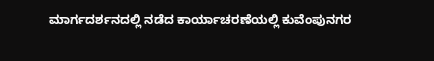ಮಾರ್ಗದರ್ಶನದಲ್ಲಿ ನಡೆದ ಕಾರ್ಯಾಚರಣೆಯಲ್ಲಿ ಕುವೆಂಪುನಗರ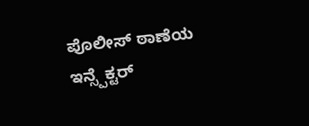ಪೊಲೀಸ್ ಠಾಣೆಯ ಇನ್ಸ್ಪೆಕ್ಟರ್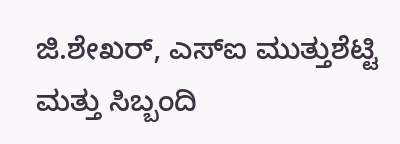ಜಿ.ಶೇಖರ್, ಎಸ್ಐ ಮುತ್ತುಶೆಟ್ಟಿ ಮತ್ತು ಸಿಬ್ಬಂದಿ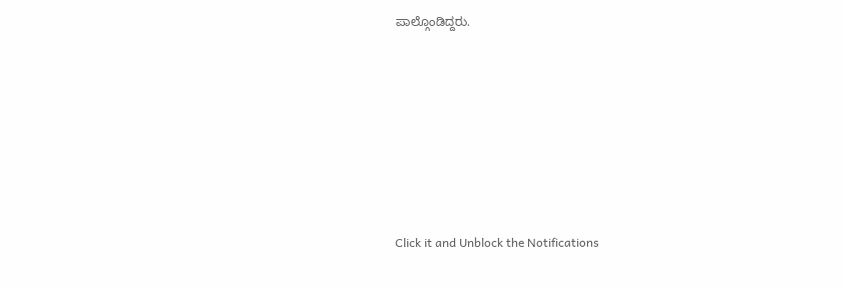ಪಾಲ್ಗೊಂಡಿದ್ದರು.












Click it and Unblock the Notifications